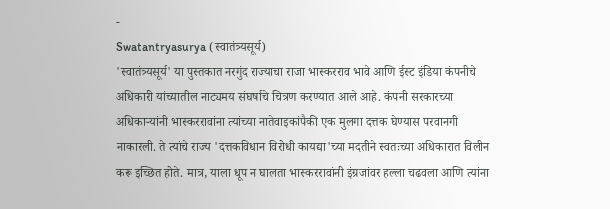-
Swatantryasurya (स्वातंत्र्यसूर्य)
'स्वातंत्र्यसूर्य' या पुस्तकात नरगुंद राज्याचा राजा भास्करराव भावे आणि ईस्ट इंडिया कंपनीचे अधिकारी यांच्यातील नाट्यमय संघर्षाचे चित्रण करण्यात आले आहे. कंपनी सरकारच्या अधिकाऱ्यांनी भास्कररावांना त्यांच्या नातेवाइकांपैकी एक मुलगा दत्तक घेण्यास परवानगी नाकारली. ते त्यांचे राज्य 'दत्तकविधान विरोधी कायद्या'च्या मदतीने स्वतःच्या अधिकारात विलीन करू इच्छित होते. मात्र, याला धूप न घालता भास्कररावांनी इंग्रजांवर हल्ला चढवला आणि त्यांना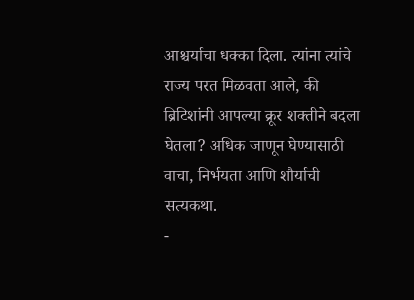आश्चर्याचा धक्का दिला. त्यांना त्यांचे राज्य परत मिळवता आले, की ब्रिटिशांनी आपल्या क्रूर शक्तीने बदला घेतला? अधिक जाणून घेण्यासाठी वाचा, निर्भयता आणि शौर्याची सत्यकथा.
-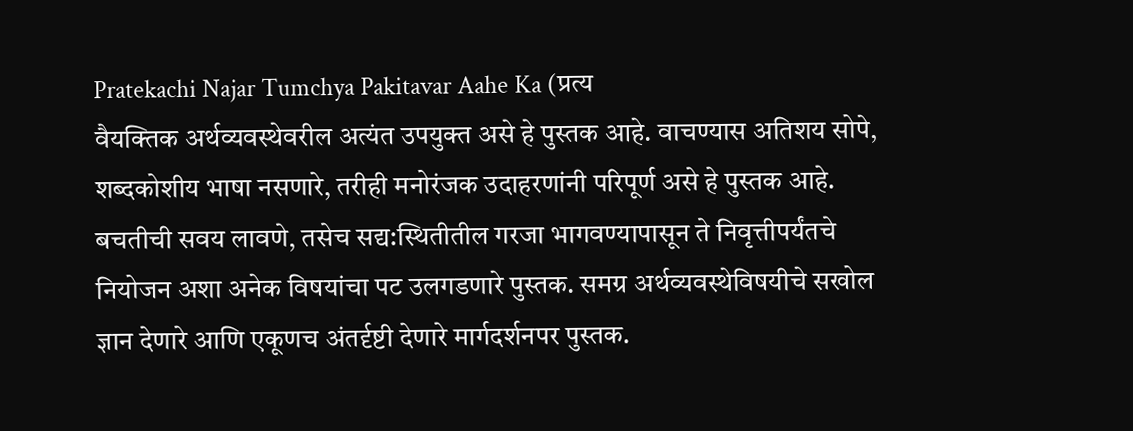Pratekachi Najar Tumchya Pakitavar Aahe Ka (प्रत्य
वैयक्तिक अर्थव्यवस्थेवरील अत्यंत उपयुक्त असे हे पुस्तक आहे. वाचण्यास अतिशय सोपे, शब्दकोशीय भाषा नसणारे, तरीही मनोरंजक उदाहरणांनी परिपूर्ण असे हे पुस्तक आहे. बचतीची सवय लावणे, तसेच सद्य:स्थितीतील गरजा भागवण्यापासून ते निवृत्तीपर्यंतचे नियोजन अशा अनेक विषयांचा पट उलगडणारे पुस्तक. समग्र अर्थव्यवस्थेविषयीचे सखोल ज्ञान देणारे आणि एकूणच अंतर्दृष्टी देणारे मार्गदर्शनपर पुस्तक.